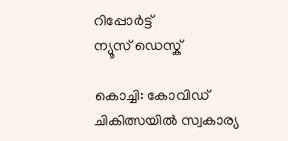റിപ്പോര്‍ട്ട്
ന്യൂസ് ഡെസ്ക്

കൊച്ചി: കോവിഡ്‌ ചികിത്സയില്‍ സ്വകാര്യ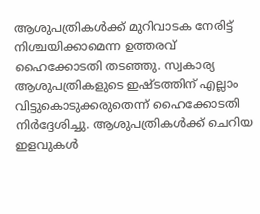ആശുപത്രികള്‍ക്ക്‌ മുറിവാടക നേരിട്ട്‌ നിശ്ചയിക്കാമെന്ന ഉത്തരവ്‌ ഹൈക്കോടതി തടഞ്ഞു. സ്വകാര്യ ആശുപത്രികളുടെ ഇഷ്ടത്തിന്‌ എല്ലാം വിട്ടുകൊടുക്കരുതെന്ന്‌ ഹൈക്കോടതി നിര്‍ദ്ദേശിച്ചു. ആശുപത്രികള്‍ക്ക്‌ ചെറിയ ഇളവുകള്‍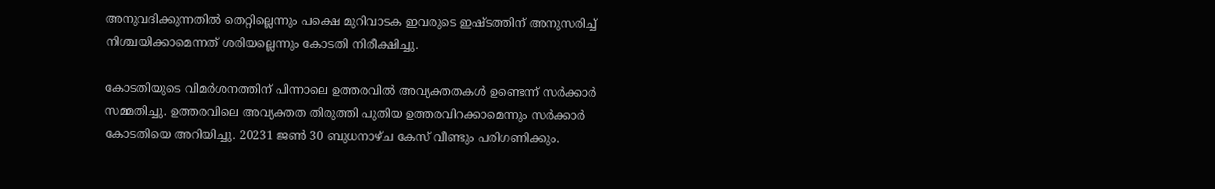അനുവദിക്കുന്നതില്‍ തെറ്റില്ലെന്നും പക്ഷെ മുറിവാടക ഇവരുടെ ഇഷ്ടത്തിന്‌ അനുസരിച്ച്‌ നിശ്ചയിക്കാമെന്നത്‌ ശരിയല്ലെന്നും കോടതി നിരീക്ഷിച്ചു.

കോടതിയുടെ വിമര്‍ശനത്തിന്‌ പിന്നാലെ ഉത്തരവില്‍ അവ്യക്തതകള്‍ ഉണ്ടെന്ന്‌ സര്‍ക്കാര്‍ സമ്മതിച്ചു. ഉത്തരവിലെ അവ്യക്തത തിരുത്തി പുതിയ ഉത്തരവിറക്കാമെന്നും സര്‍ക്കാര്‍ കോടതിയെ അറിയിച്ചു. 20231 ജണ്‍ 30 ബുധനാഴ്‌ച കേസ്‌ വീണ്ടും പരിഗണിക്കും.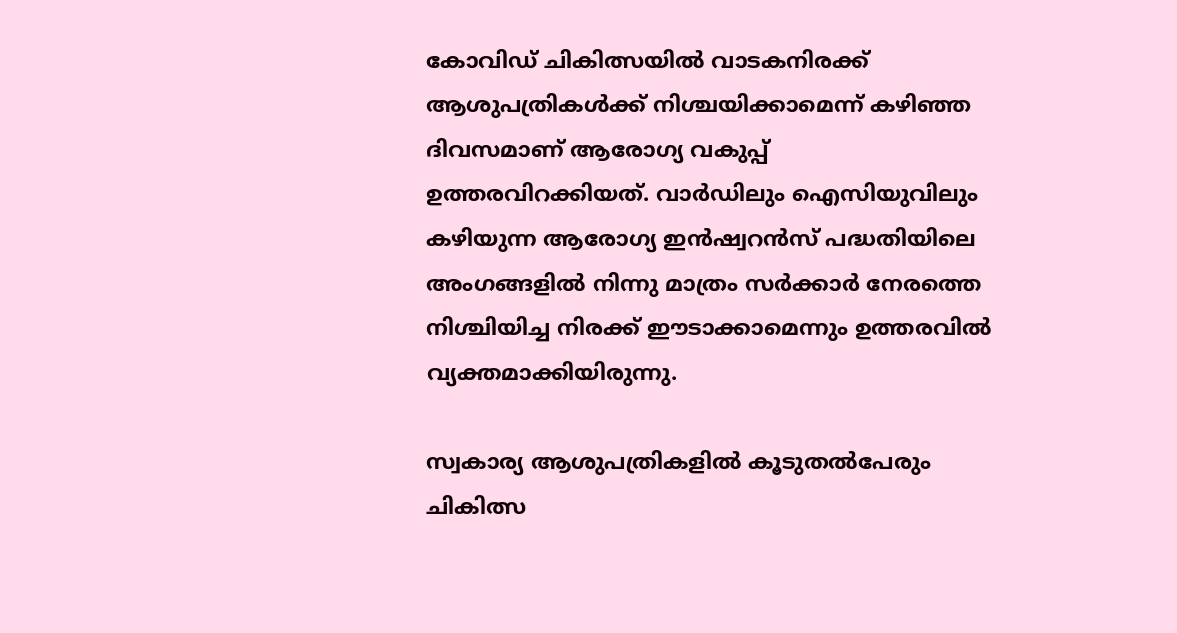കോവിഡ്‌ ചികിത്സയില്‍ വാടകനിരക്ക്‌ ആശുപത്രികള്‍ക്ക്‌ നിശ്ചയിക്കാമെന്ന്‌ കഴിഞ്ഞ ദിവസമാണ്‌ ആരോഗ്യ വകുപ്പ്‌ ഉത്തരവിറക്കിയത്‌. വാര്‍ഡിലും ഐസിയുവിലും കഴിയുന്ന ആരോഗ്യ ഇന്‍ഷ്വറന്‍സ്‌ പദ്ധതിയിലെ അംഗങ്ങളില്‍ നിന്നു മാത്രം സര്‍ക്കാര്‍ നേരത്തെ നിശ്ചിയിച്ച നിരക്ക്‌ ഈടാക്കാമെന്നും ഉത്തരവില്‍ വ്യക്തമാക്കിയിരുന്നു.

സ്വകാര്യ ആശുപത്രികളില്‍ കൂടുതല്‍പേരും ചികിത്സ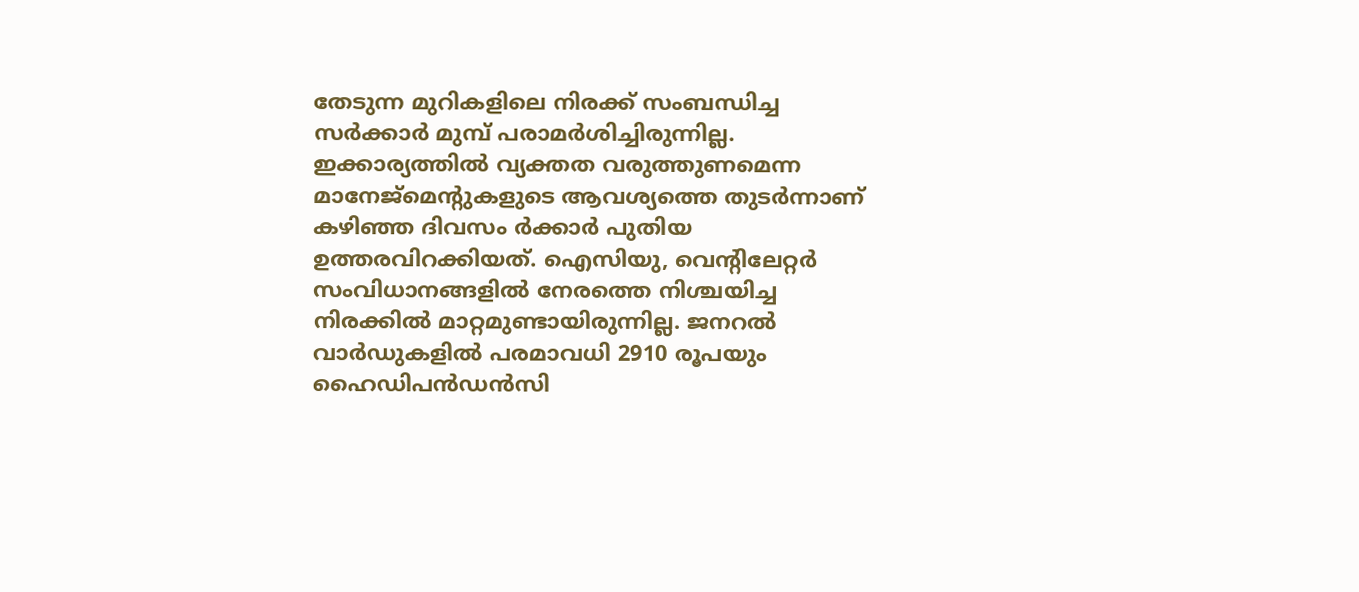തേടുന്ന മുറികളിലെ നിരക്ക്‌ സംബന്ധിച്ച സര്‍ക്കാര്‍ മുമ്പ്‌ പരാമര്‍ശിച്ചിരുന്നില്ല. ഇക്കാര്യത്തില്‍ വ്യക്തത വരുത്തുണമെന്ന മാനേജ്‌മെന്റുകളുടെ ആവശ്യത്തെ തുടര്‍ന്നാണ്‌ കഴിഞ്ഞ ദിവസം ര്‍ക്കാര്‍ പുതിയ ഉത്തരവിറക്കിയത്‌. ഐസിയു, വെന്റിലേറ്റര്‍ സംവിധാനങ്ങളില്‍ നേരത്തെ നിശ്ചയിച്ച നിരക്കില്‍ മാറ്റമുണ്ടായിരുന്നില്ല. ജനറല്‍ വാര്‍ഡുകളില്‍ പരമാവധി 2910 രൂപയും ഹൈഡിപന്‍ഡന്‍സി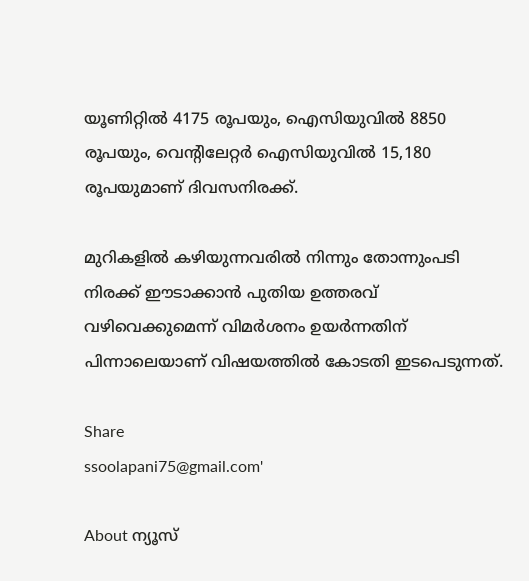യൂണിറ്റില്‍ 4175 രൂപയും, ഐസിയുവില്‍ 8850 രൂപയും, വെന്റിലേറ്റര്‍ ഐസിയുവില്‍ 15,180 രൂപയുമാണ്‌ ദിവസനിരക്ക്‌.

മുറികളില്‍ കഴിയുന്നവരില്‍ നിന്നും തോന്നുംപടി നിരക്ക്‌ ഈടാക്കാന്‍ പുതിയ ഉത്തരവ്‌ വഴിവെക്കുമെന്ന്‌ വിമര്‍ശനം ഉയര്‍ന്നതിന്‌ പിന്നാലെയാണ്‌ വിഷയത്തില്‍ കോടതി ഇടപെടുന്നത്‌.

Share
ssoolapani75@gmail.com'

About ന്യൂസ്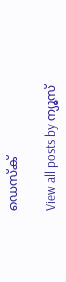ഡെസ്ക്

View all posts by ന്യൂസ്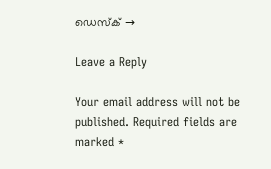ഡെസ്ക് →

Leave a Reply

Your email address will not be published. Required fields are marked *